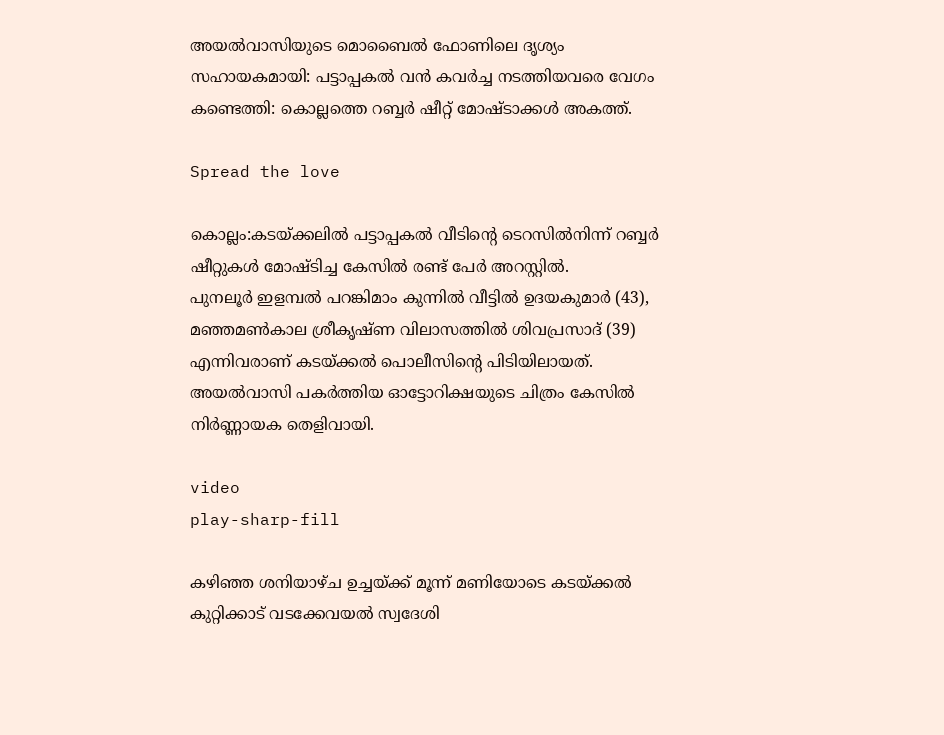അയൽവാസിയുടെ മൊബൈൽ ഫോണിലെ ദൃശ്യം സഹായകമായി: പട്ടാപ്പകൽ വൻ കവർച്ച നടത്തിയവരെ വേഗം കണ്ടെത്തി: കൊല്ലത്തെ റബ്ബർ ഷീറ്റ് മോഷ്ടാക്കൾ അകത്ത്.

Spread the love

കൊല്ലം:കടയ്ക്കലില്‍ പട്ടാപ്പകല്‍ വീടിൻ്റെ ടെറസില്‍നിന്ന് റബ്ബർ ഷീറ്റുകള്‍ മോഷ്ടിച്ച കേസില്‍ രണ്ട് പേർ അറസ്റ്റില്‍.
പുനലൂർ ഇളമ്പല്‍ പറങ്കിമാം കുന്നില്‍ വീട്ടില്‍ ഉദയകുമാർ (43), മഞ്ഞമണ്‍കാല ശ്രീകൃഷ്ണ വിലാസത്തില്‍ ശിവപ്രസാദ് (39) എന്നിവരാണ് കടയ്ക്കല്‍ പൊലീസിന്റെ പിടിയിലായത്. അയല്‍വാസി പകർത്തിയ ഓട്ടോറിക്ഷയുടെ ചിത്രം കേസില്‍ നിർണ്ണായക തെളിവായി.

video
play-sharp-fill

കഴിഞ്ഞ ശനിയാഴ്ച ഉച്ചയ്ക്ക് മൂന്ന് മണിയോടെ കടയ്ക്കല്‍ കുറ്റിക്കാട് വടക്കേവയല്‍ സ്വദേശി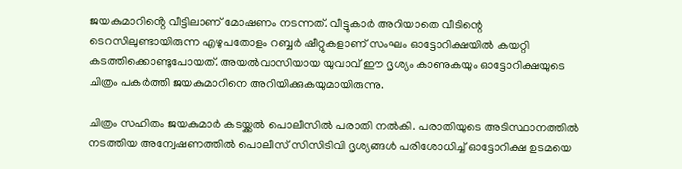ജയകുമാറിൻ്റെ വീട്ടിലാണ് മോഷണം നടന്നത്. വീട്ടുകാർ അറിയാതെ വീടിന്റെ ടെറസിലുണ്ടായിരുന്ന എഴുപതോളം റബ്ബർ ഷീറ്റുകളാണ് സംഘം ഓട്ടോറിക്ഷയില്‍ കയറ്റി കടത്തിക്കൊണ്ടുപോയത്. അയല്‍വാസിയായ യുവാവ് ഈ ദൃശ്യം കാണുകയും ഓട്ടോറിക്ഷയുടെ ചിത്രം പകർത്തി ജയകുമാറിനെ അറിയിക്കുകയുമായിരുന്നു.

ചിത്രം സഹിതം ജയകുമാർ കടയ്ക്കല്‍ പൊലീസില്‍ പരാതി നല്‍കി. പരാതിയുടെ അടിസ്ഥാനത്തില്‍ നടത്തിയ അന്വേഷണത്തില്‍ പൊലീസ് സിസിടിവി ദൃശ്യങ്ങള്‍ പരിശോധിച്ച്‌ ഓട്ടോറിക്ഷ ഉടമയെ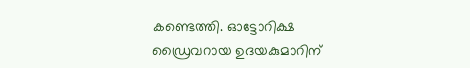കണ്ടെത്തി. ഓട്ടോറിക്ഷ ഡ്രൈവറായ ഉദയകുമാറിന്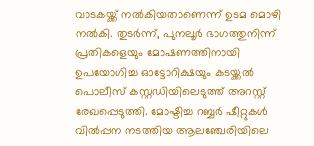വാടകയ്ക്ക് നല്‍കിയതാണെന്ന് ഉടമ മൊഴി നല്‍കി. തുടർന്ന്, പുനലൂർ ഭാഗത്തുനിന്ന് പ്രതികളെയും മോഷണത്തിനായി ഉപയോഗിച്ച ഓട്ടോറിക്ഷയും കടയ്ക്കല്‍ പൊലീസ് കസ്റ്റഡിയിലെടുത്ത് അറസ്റ്റ് രേഖപ്പെടുത്തി. മോഷ്ടിച്ച റബ്ബർ ഷീറ്റുകള്‍ വില്‍പ്പന നടത്തിയ ആലഞ്ചേരിയിലെ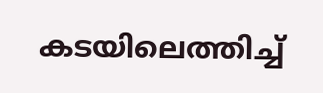കടയിലെത്തിച്ച്‌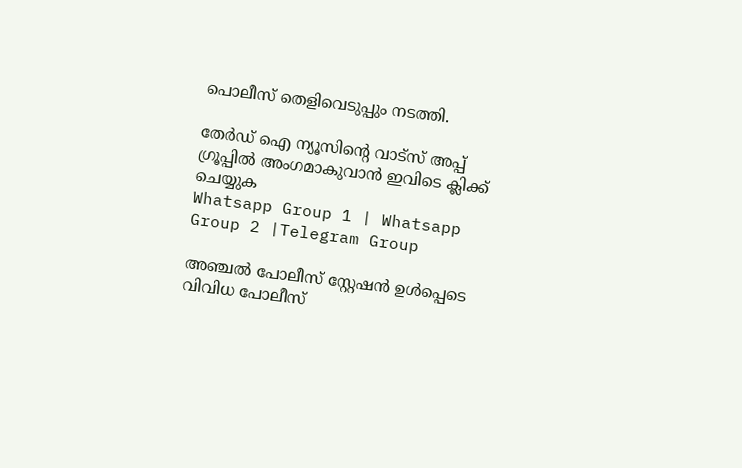പൊലീസ് തെളിവെടുപ്പും നടത്തി.

തേർഡ് ഐ ന്യൂസിന്റെ വാട്സ് അപ്പ് ഗ്രൂപ്പിൽ അംഗമാകുവാൻ ഇവിടെ ക്ലിക്ക് ചെയ്യുക
Whatsapp Group 1 | Whatsapp Group 2 |Telegram Group

അഞ്ചല്‍ പോലീസ് സ്റ്റേഷൻ ഉള്‍പ്പെടെ വിവിധ പോലീസ്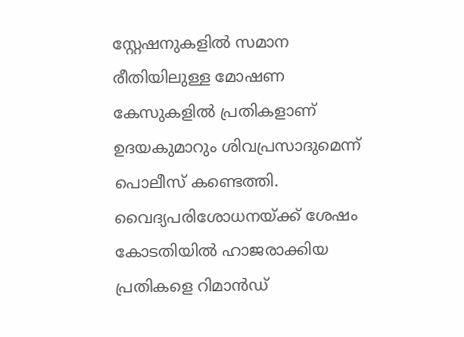സ്റ്റേഷനുകളില്‍ സമാന രീതിയിലുള്ള മോഷണ കേസുകളില്‍ പ്രതികളാണ് ഉദയകുമാറും ശിവപ്രസാദുമെന്ന് പൊലീസ് കണ്ടെത്തി. വൈദ്യപരിശോധനയ്ക്ക് ശേഷം കോടതിയില്‍ ഹാജരാക്കിയ പ്രതികളെ റിമാൻഡ്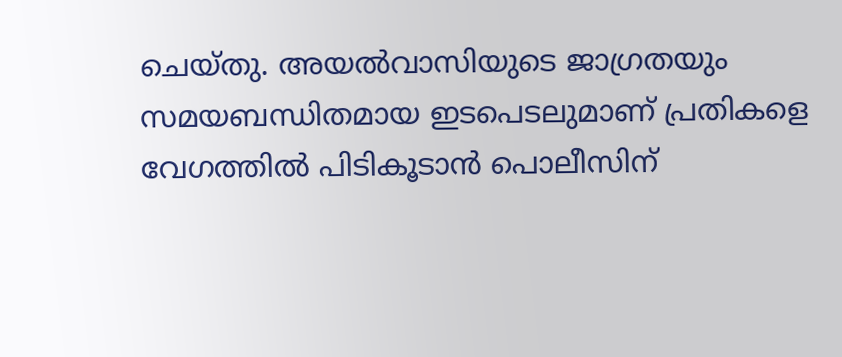ചെയ്തു. അയല്‍വാസിയുടെ ജാഗ്രതയും സമയബന്ധിതമായ ഇടപെടലുമാണ് പ്രതികളെ വേഗത്തില്‍ പിടികൂടാൻ പൊലീസിന്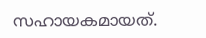സഹായകമായത്.